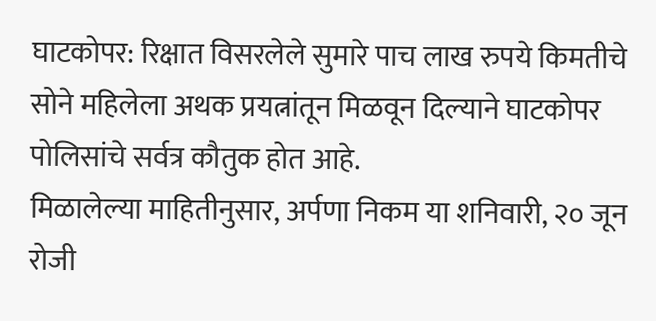घाटकोपर: रिक्षात विसरलेले सुमारे पाच लाख रुपये किमतीचे सोने महिलेला अथक प्रयत्नांतून मिळवून दिल्याने घाटकोपर पोलिसांचे सर्वत्र कौतुक होत आहे.
मिळालेल्या माहितीनुसार, अर्पणा निकम या शनिवारी, २० जून रोजी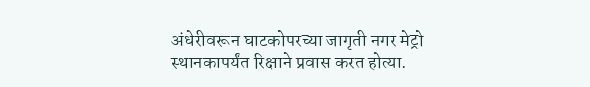अंधेरीवरून घाटकोपरच्या जागृती नगर मेट्रो स्थानकापर्यंत रिक्षाने प्रवास करत होत्या.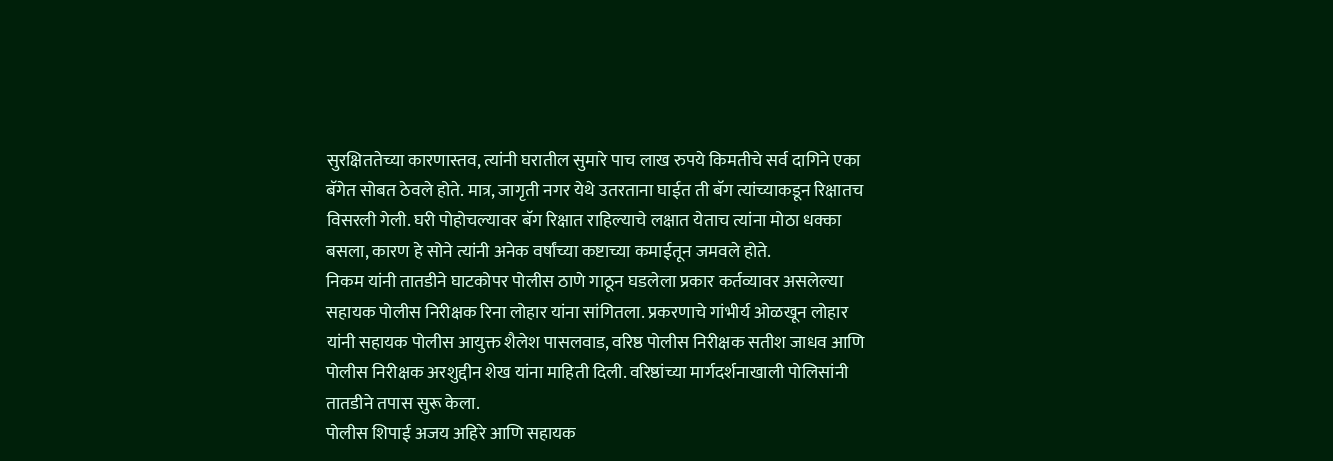सुरक्षिततेच्या कारणास्तव, त्यांनी घरातील सुमारे पाच लाख रुपये किमतीचे सर्व दागिने एका बॅगेत सोबत ठेवले होते. मात्र, जागृती नगर येथे उतरताना घाईत ती बॅग त्यांच्याकडून रिक्षातच विसरली गेली. घरी पोहोचल्यावर बॅग रिक्षात राहिल्याचे लक्षात येताच त्यांना मोठा धक्का बसला, कारण हे सोने त्यांनी अनेक वर्षांच्या कष्टाच्या कमाईतून जमवले होते.
निकम यांनी तातडीने घाटकोपर पोलीस ठाणे गाठून घडलेला प्रकार कर्तव्यावर असलेल्या सहायक पोलीस निरीक्षक रिना लोहार यांना सांगितला. प्रकरणाचे गांभीर्य ओळखून लोहार यांनी सहायक पोलीस आयुक्त शैलेश पासलवाड, वरिष्ठ पोलीस निरीक्षक सतीश जाधव आणि पोलीस निरीक्षक अरशुद्दीन शेख यांना माहिती दिली. वरिष्ठांच्या मार्गदर्शनाखाली पोलिसांनी तातडीने तपास सुरू केला.
पोलीस शिपाई अजय अहिरे आणि सहायक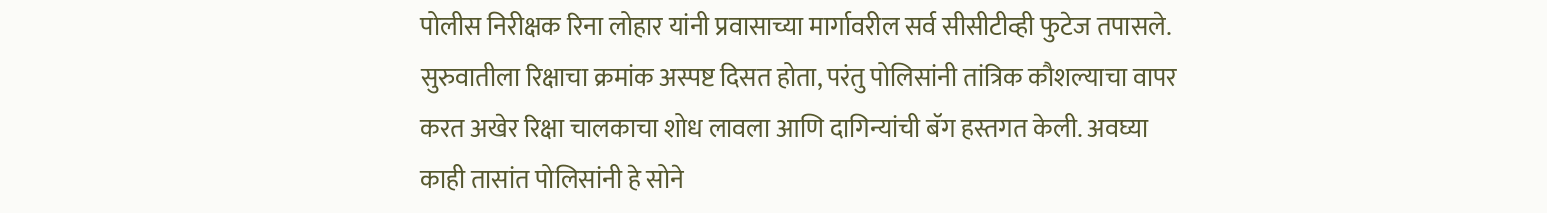पोलीस निरीक्षक रिना लोहार यांनी प्रवासाच्या मार्गावरील सर्व सीसीटीव्ही फुटेज तपासले. सुरुवातीला रिक्षाचा क्रमांक अस्पष्ट दिसत होता, परंतु पोलिसांनी तांत्रिक कौशल्याचा वापर करत अखेर रिक्षा चालकाचा शोध लावला आणि दागिन्यांची बॅग हस्तगत केली. अवघ्या काही तासांत पोलिसांनी हे सोने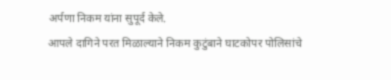अर्पणा निकम यांना सुपूर्द केले.
आपले दागिने परत मिळाल्याने निकम कुटुंबाने घाटकोपर पोलिसांचे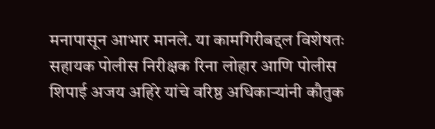मनापासून आभार मानले. या कामगिरीबद्दल विशेषतः सहायक पोलीस निरीक्षक रिना लोहार आणि पोलीस शिपाई अजय अहिरे यांचे वरिष्ठ अधिकाऱ्यांनी कौतुक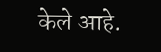केले आहे.